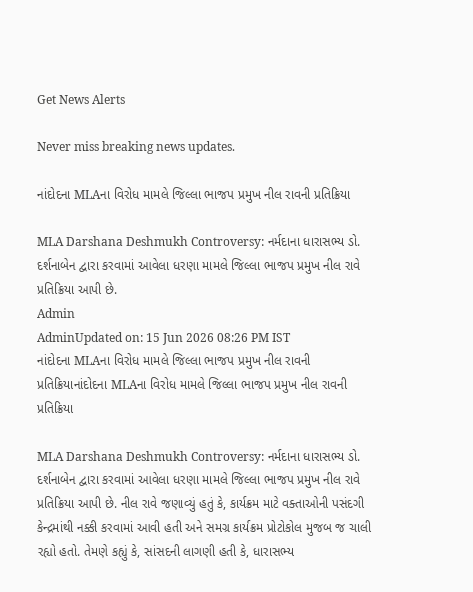Get News Alerts

Never miss breaking news updates.

નાંદોદના MLAના વિરોધ મામલે જિલ્લા ભાજપ પ્રમુખ નીલ રાવની પ્રતિક્રિયા

MLA Darshana Deshmukh Controversy: નર્મદાના ધારાસભ્ય ડો. દર્શનાબેન દ્વારા કરવામાં આવેલા ધરણા મામલે જિલ્લા ભાજપ પ્રમુખ નીલ રાવે પ્રતિક્રિયા આપી છે.
Admin
AdminUpdated on: 15 Jun 2026 08:26 PM IST
નાંદોદના MLAના વિરોધ મામલે જિલ્લા ભાજપ પ્રમુખ નીલ રાવની પ્રતિક્રિયાનાંદોદના MLAના વિરોધ મામલે જિલ્લા ભાજપ પ્રમુખ નીલ રાવની પ્રતિક્રિયા

MLA Darshana Deshmukh Controversy: નર્મદાના ધારાસભ્ય ડો. દર્શનાબેન દ્વારા કરવામાં આવેલા ધરણા મામલે જિલ્લા ભાજપ પ્રમુખ નીલ રાવે પ્રતિક્રિયા આપી છે. નીલ રાવે જણાવ્યું હતું કે, કાર્યક્રમ માટે વક્તાઓની પસંદગી કેન્દ્રમાંથી નક્કી કરવામાં આવી હતી અને સમગ્ર કાર્યક્રમ પ્રોટોકોલ મુજબ જ ચાલી રહ્યો હતો. તેમણે કહ્યું કે, સાંસદની લાગણી હતી કે, ધારાસભ્ય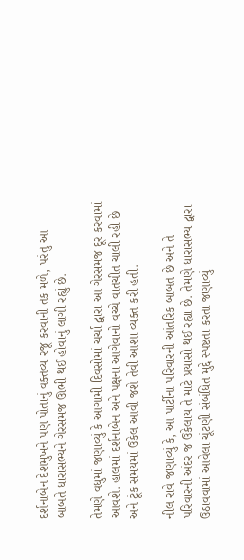દર્શનાબેન દેશમુખને પણ પોતાનું વક્તવ્ય રજૂ કરવાની તક મળે, પરંતુ આ બાબતે ધારાસભ્યને ગેરસમજ ઊભી થઈ હોવાનું લાગી રહ્યું છે.

તેમણે વધુમાં જણાવ્યું કે આગામી દિવસોમાં ચર્ચા દ્વારા આ ગેરસમજ દૂર કરવામાં આવશે. હાલમાં દર્શનાબેન અને પક્ષના આગેવાનો વચ્ચે વાતચીત ચાલી રહી છે અને ટૂંક સમયમાં ઉકેલ આવી જશે તેવી આશા વ્યક્ત કરી હતી.

નીલ રાવે જણાવ્યું કે, આ પાર્ટીના પરિવારની આંતરિક બાબત છે અને તે પરિવારની અંદર જ ઉકેલાય તે માટે પ્રયાસો થઈ રહ્યા છે. તેમણે ધારાસભ્ય દ્વારા ઉઠાવવામાં આવેલા ચૂંટણી સંબંધિત મુદ્દે સ્પષ્ટતા કરતા જણાવ્યું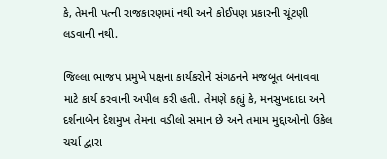કે, તેમની પત્ની રાજકારણમાં નથી અને કોઈપણ પ્રકારની ચૂંટણી લડવાની નથી.

જિલ્લા ભાજપ પ્રમુખે પક્ષના કાર્યકરોને સંગઠનને મજબૂત બનાવવા માટે કાર્ય કરવાની અપીલ કરી હતી. તેમણે કહ્યું કે, મનસુખદાદા અને દર્શનાબેન દેશમુખ તેમના વડીલો સમાન છે અને તમામ મુદ્દાઓનો ઉકેલ ચર્ચા દ્વારા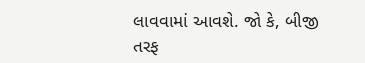લાવવામાં આવશે. જો કે, બીજી તરફ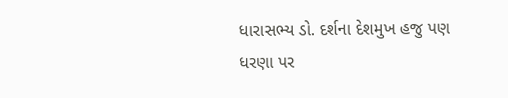ધારાસભ્ય ડો. દર્શના દેશમુખ હજુ પણ ધરણા પર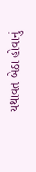યથાવત બેઠા હોવાનું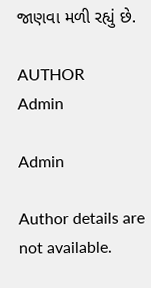જાણવા મળી રહ્યું છે.

AUTHOR
Admin

Admin

Author details are not available.